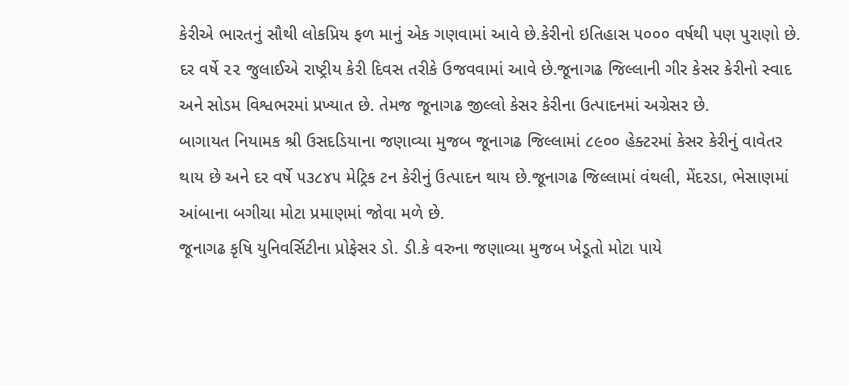કેરીએ ભારતનું સૌથી લોકપ્રિય ફળ માનું એક ગણવામાં આવે છે.કેરીનો ઇતિહાસ ૫૦૦૦ વર્ષથી પણ પુરાણો છે. દર વર્ષે ૨૨ જુલાઈએ રાષ્ટ્રીય કેરી દિવસ તરીકે ઉજવવામાં આવે છે.જૂનાગઢ જિલ્લાની ગીર કેસર કેરીનો સ્વાદ અને સોડમ વિશ્વભરમાં પ્રખ્યાત છે. તેમજ જૂનાગઢ જીલ્લો કેસર કેરીના ઉત્પાદનમાં અગ્રેસર છે.
બાગાયત નિયામક શ્રી ઉસદડિયાના જણાવ્યા મુજબ જૂનાગઢ જિલ્લામાં ૮૯૦૦ હેક્ટરમાં કેસર કેરીનું વાવેતર થાય છે અને દર વર્ષે ૫૩૮૪૫ મેટ્રિક ટન કેરીનું ઉત્પાદન થાય છે.જૂનાગઢ જિલ્લામાં વંથલી, મેંદરડા, ભેસાણમાં આંબાના બગીચા મોટા પ્રમાણમાં જોવા મળે છે.
જૂનાગઢ કૃષિ યુનિવર્સિટીના પ્રોફેસર ડો. ડી.કે વરુના જણાવ્યા મુજબ ખેડૂતો મોટા પાયે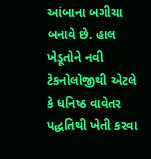આંબાના બગીચા બનાવે છે. હાલ ખેડૂતોને નવી ટેકનોલોજીથી એટલે કે ધનિષ્ઠ વાવેતર પદ્ધતિથી ખેતી કરવા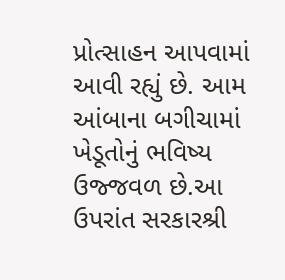પ્રોત્સાહન આપવામાં આવી રહ્યું છે. આમ આંબાના બગીચામાં ખેડૂતોનું ભવિષ્ય ઉજ્જવળ છે.આ ઉપરાંત સરકારશ્રી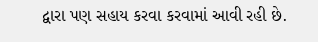દ્વારા પણ સહાય કરવા કરવામાં આવી રહી છે.